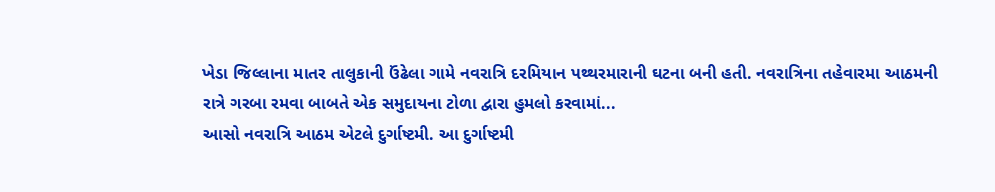ખેડા જિલ્લાના માતર તાલુકાની ઉંઢેલા ગામે નવરાત્રિ દરમિયાન પથ્થરમારાની ઘટના બની હતી. નવરાત્રિના તહેવારમા આઠમની રાત્રે ગરબા રમવા બાબતે એક સમુદાયના ટોળા દ્વારા હુમલો કરવામાં...
આસો નવરાત્રિ આઠમ એટલે દુર્ગાષ્ટમી. આ દુર્ગાષ્ટમી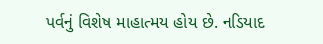પર્વનું વિશેષ માહાત્મય હોય છે. નડિયાદ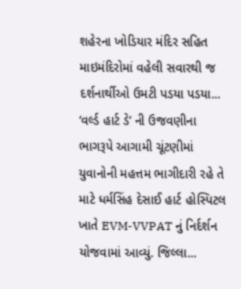શહેરના ખોડિયાર મંદિર સહિત માઇમંદિરોમાં વહેલી સવારથી જ દર્શનાર્થીઓ ઉમટી પડયા પડયા...
‘વર્લ્ડ હાર્ટ ડે’ ની ઉજવણીના ભાગરૂપે આગામી ચૂંટણીમાં યુવાનોની મહત્તમ ભાગીદારી રહે તે માટે ધર્મસિંહ દેસાઈ હાર્ટ હોસ્પિટલ ખાતે EVM-VVPAT નું નિર્દર્શન યોજવામાં આવ્યું. જિલ્લા...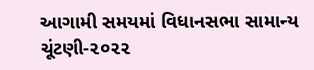આગામી સમયમાં વિધાનસભા સામાન્ય ચૂંટણી-૨૦૨૨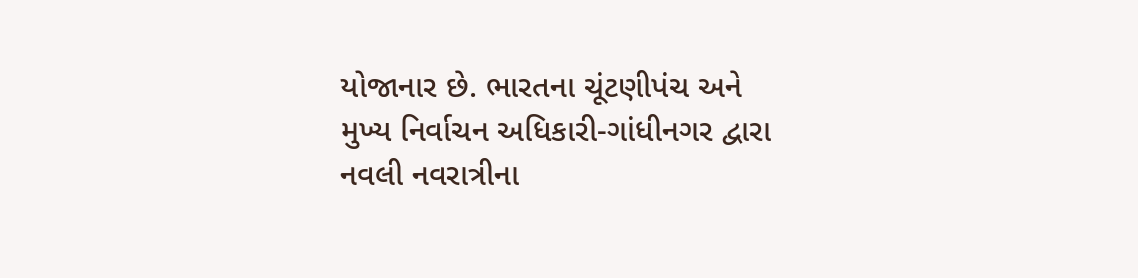યોજાનાર છે. ભારતના ચૂંટણીપંચ અને મુખ્ય નિર્વાચન અધિકારી-ગાંધીનગર દ્વારા નવલી નવરાત્રીના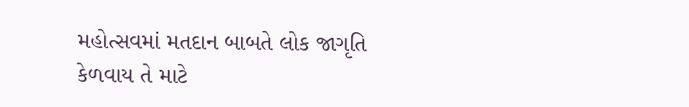મહોત્સવમાં મતદાન બાબતે લોક જાગૃતિ કેળવાય તે માટે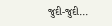જુદી-જુદી...